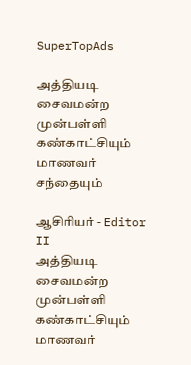SuperTopAds

அத்தியடி சைவமன்ற முன்பள்ளி கண்காட்சியும் மாணவர் சந்தையும்

ஆசிரியர் - Editor II
அத்தியடி சைவமன்ற முன்பள்ளி கண்காட்சியும் மாணவர்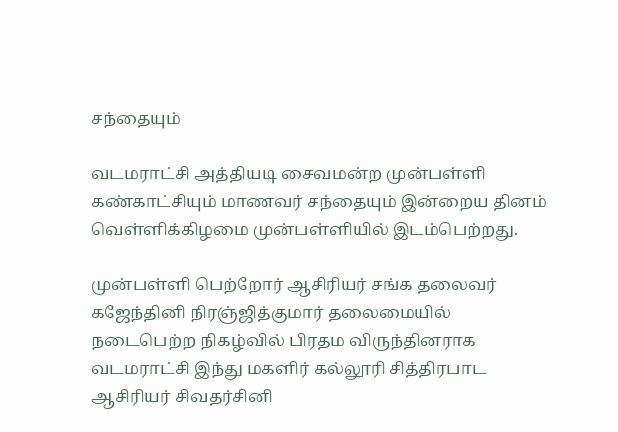சந்தையும்

வடமராட்சி அத்தியடி சைவமன்ற முன்பள்ளி கண்காட்சியும் மாணவர் சந்தையும் இன்றைய தினம் வெள்ளிக்கிழமை முன்பள்ளியில் இடம்பெற்றது.

முன்பள்ளி பெற்றோர் ஆசிரியர் சங்க தலைவர் கஜேந்தினி நிரஞ்ஜித்குமார் தலைமையில் நடைபெற்ற நிகழ்வில் பிரதம விருந்தினராக வடமராட்சி இந்து மகளிர் கல்லூரி சித்திரபாட ஆசிரியர் சிவதர்சினி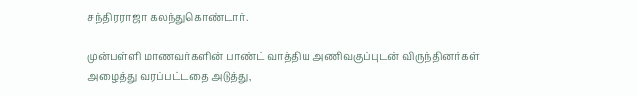சந்திரராஜா கலந்துகொண்டார்.

முன்பள்ளி மாணவர்களின் பாண்ட் வாத்திய அணிவகுப்புடன் விருந்தினர்கள் அழைத்து வரப்பட்டதை அடுத்து,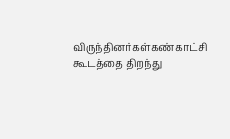விருந்தினர்கள்கண்காட்சி கூடத்தை திறந்து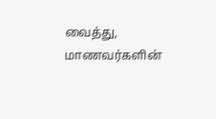வைத்து, மாணவர்களின்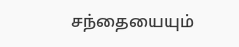சந்தையையும்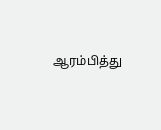ஆரம்பித்து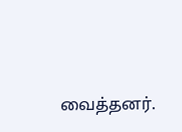வைத்தனர்.